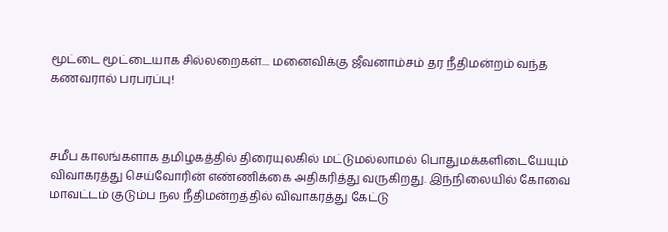மூட்டை மூட்டையாக சில்லறைகள்.... மனைவிக்கு ஜீவனாம்சம் தர நீதிமன்றம் வந்த கணவரால் பரபரப்பு!



சமீப காலங்களாக தமிழகத்தில் திரையுலகில் மட்டுமல்லாமல் பொதுமக்களிடையேயும் விவாகரத்து செய்வோரின் எண்ணிக்கை அதிகரித்து வருகிறது. இந்நிலையில் கோவை மாவட்டம் குடும்ப நல நீதிமன்றத்தில் விவாகரத்து கேட்டு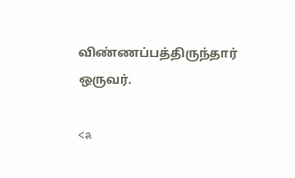விண்ணப்பத்திருந்தார் ஒருவர்.

<a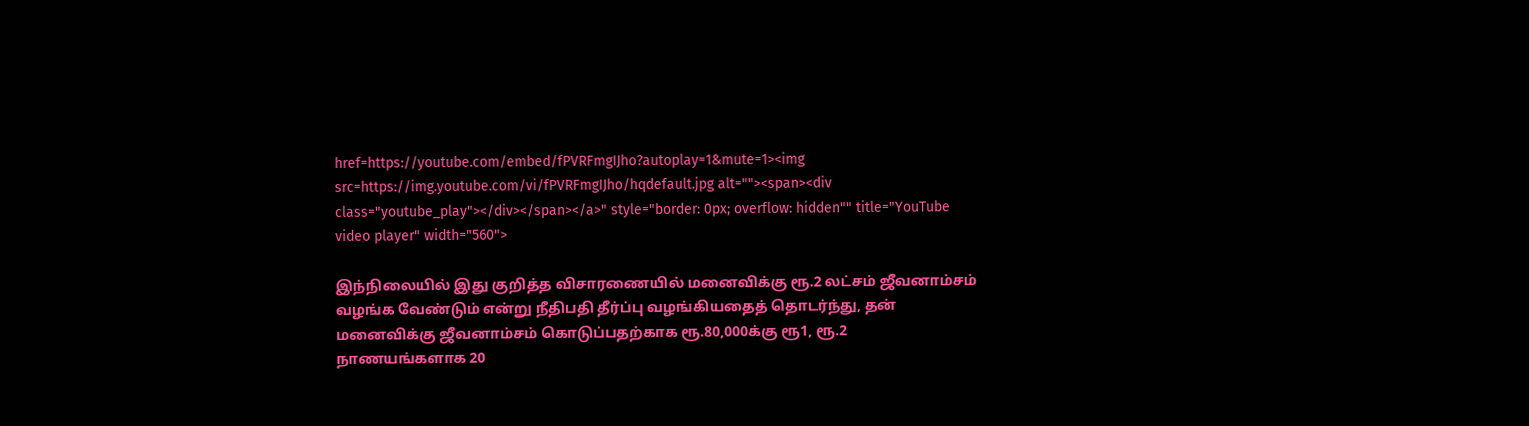href=https://youtube.com/embed/fPVRFmgIJho?autoplay=1&mute=1><img src=https://img.youtube.com/vi/fPVRFmgIJho/hqdefault.jpg alt=""><span><div class="youtube_play"></div></span></a>" style="border: 0px; overflow: hidden"" title="YouTube video player" width="560">

இந்நிலையில் இது குறித்த விசாரணையில் மனைவிக்கு ரூ.2 லட்சம் ஜீவனாம்சம் வழங்க வேண்டும் என்று நீதிபதி தீர்ப்பு வழங்கியதைத் தொடர்ந்து, தன் மனைவிக்கு ஜீவனாம்சம் கொடுப்பதற்காக ரூ.80,000க்கு ரூ1, ரூ.2 நாணயங்களாக 20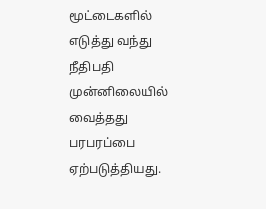மூட்டைகளில் எடுத்து வந்து நீதிபதி முன்னிலையில் வைத்தது பரபரப்பை ஏற்படுத்தியது.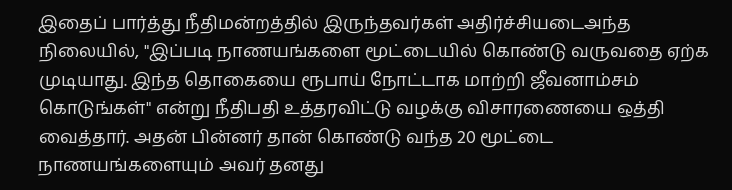இதைப் பார்த்து நீதிமன்றத்தில் இருந்தவர்கள் அதிர்ச்சியடைஅந்த நிலையில், "இப்படி நாணயங்களை மூட்டையில் கொண்டு வருவதை ஏற்க முடியாது. இந்த தொகையை ரூபாய் நோட்டாக மாற்றி ஜீவனாம்சம் கொடுங்கள்" என்று நீதிபதி உத்தரவிட்டு வழக்கு விசாரணையை ஒத்தி வைத்தார். அதன் பின்னர் தான் கொண்டு வந்த 20 மூட்டை நாணயங்களையும் அவர் தனது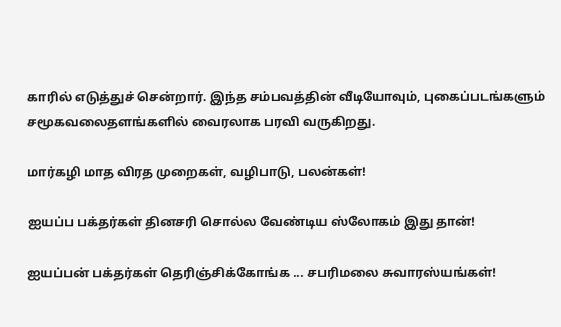காரில் எடுத்துச் சென்றார். இந்த சம்பவத்தின் வீடியோவும், புகைப்படங்களும் சமூகவலைதளங்களில் வைரலாக பரவி வருகிறது.

மார்கழி மாத விரத முறைகள், வழிபாடு, பலன்கள்!

ஐயப்ப பக்தர்கள் தினசரி சொல்ல வேண்டிய ஸ்லோகம் இது தான்!

ஐயப்பன் பக்தர்கள் தெரிஞ்சிக்கோங்க ... சபரிமலை சுவாரஸ்யங்கள்!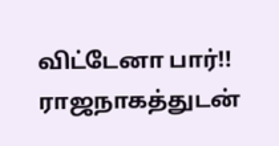விட்டேனா பார்!! ராஜநாகத்துடன்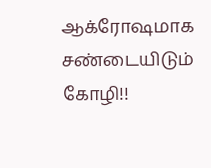ஆக்ரோஷமாக சண்டையிடும் கோழி!!